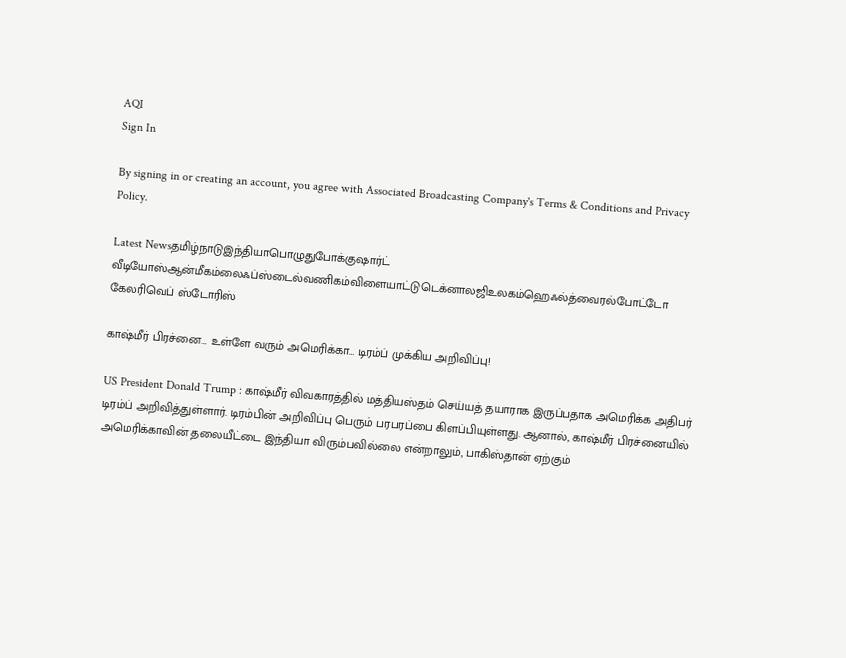AQI
Sign In

By signing in or creating an account, you agree with Associated Broadcasting Company's Terms & Conditions and Privacy Policy.

Latest Newsதமிழ்நாடுஇந்தியாபொழுதுபோக்குஷார்ட் வீடியோஸ்ஆன்மீகம்லைஃப்ஸ்டைல்வணிகம்விளையாட்டுடெக்னாலஜிஉலகம்ஹெஃல்த்வைரல்போட்டோ கேலரிவெப் ஸ்டோரிஸ்

காஷ்மீர் பிரச்னை… உள்ளே வரும் அமெரிக்கா… டிரம்ப் முக்கிய அறிவிப்பு!

US President Donald Trump : காஷ்மீர் விவகாரத்தில் மத்தியஸ்தம் செய்யத் தயாராக இருப்பதாக அமெரிக்க அதிபர் டிரம்ப் அறிவித்துள்ளார். டிரம்பின் அறிவிப்பு பெரும் பரபரப்பை கிளப்பியுள்ளது. ஆனால், காஷ்மீர் பிரச்னையில் அமெரிக்காவின் தலையீட்டை இந்தியா விரும்பவில்லை என்றாலும், பாகிஸ்தான் ஏற்கும்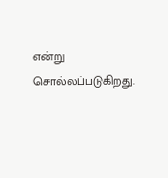என்று சொல்லப்படுகிறது.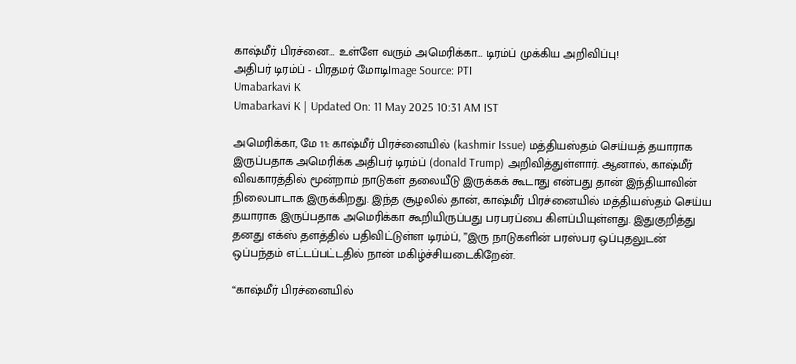காஷ்மீர் பிரச்னை… உள்ளே வரும் அமெரிக்கா… டிரம்ப் முக்கிய அறிவிப்பு!
அதிபர் டிரம்ப் - பிரதமர் மோடிImage Source: PTI
Umabarkavi K
Umabarkavi K | Updated On: 11 May 2025 10:31 AM IST

அமெரிக்கா, மே 11: காஷ்மீர் பிரச்னையில் (kashmir Issue) மத்தியஸ்தம் செய்யத் தயாராக இருப்பதாக அமெரிக்க அதிபர் டிரம்ப் (donald Trump) அறிவித்துள்ளார். ஆனால், காஷ்மீர் விவகாரத்தில் மூன்றாம் நாடுகள் தலையீடு இருக்கக் கூடாது என்பது தான் இந்தியாவின் நிலைபாடாக இருக்கிறது. இந்த சூழலில் தான், காஷ்மீர் பிரச்னையில் மத்தியஸ்தம் செய்ய தயாராக இருப்பதாக அமெரிக்கா கூறியிருப்பது பரபரப்பை கிளப்பியுள்ளது. இதுகுறித்து தனது எக்ஸ் தளத்தில் பதிவிட்டுள்ள டிரம்ப், ”இரு நாடுகளின் பரஸ்பர ஒப்புதலுடன் ஒப்பந்தம் எட்டப்பட்டதில் நான் மகிழ்ச்சியடைகிறேன்.

“காஷ்மீர் பிரச்னையில்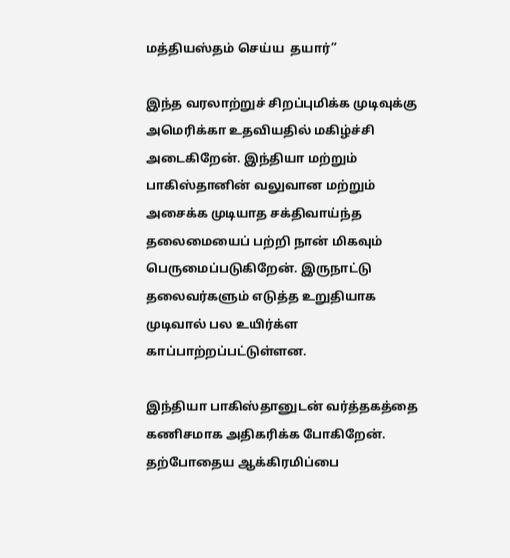மத்தியஸ்தம் செய்ய  தயார்”

இந்த வரலாற்றுச் சிறப்புமிக்க முடிவுக்கு அமெரிக்கா உதவியதில் மகிழ்ச்சி அடைகிறேன். இந்தியா மற்றும் பாகிஸ்தானின் வலுவான மற்றும் அசைக்க முடியாத சக்திவாய்ந்த தலைமையைப் பற்றி நான் மிகவும் பெருமைப்படுகிறேன். இருநாட்டு தலைவர்களும் எடுத்த உறுதியாக முடிவால் பல உயிர்க்ள காப்பாற்றப்பட்டுள்ளன.

இந்தியா பாகிஸ்தானுடன் வர்த்தகத்தை கணிசமாக அதிகரிக்க போகிறேன். தற்போதைய ஆக்கிரமிப்பை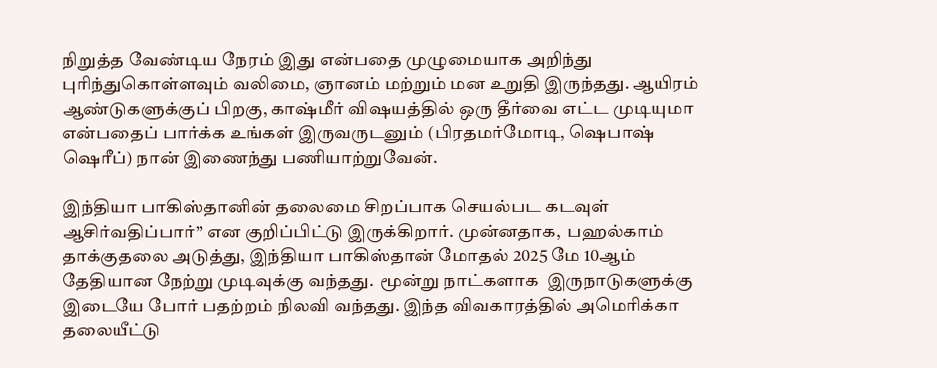நிறுத்த வேண்டிய நேரம் இது என்பதை முழுமையாக அறிந்து புரிந்துகொள்ளவும் வலிமை, ஞானம் மற்றும் மன உறுதி இருந்தது. ஆயிரம் ஆண்டுகளுக்குப் பிறகு, காஷ்மீர் விஷயத்தில் ஒரு தீர்வை எட்ட முடியுமா என்பதைப் பார்க்க உங்கள் இருவருடனும் (பிரதமர்மோடி, ஷெபாஷ் ஷெரீப்) நான் இணைந்து பணியாற்றுவேன்.

இந்தியா பாகிஸ்தானின் தலைமை சிறப்பாக செயல்பட கடவுள் ஆசிர்வதிப்பார்” என குறிப்பிட்டு இருக்கிறார். முன்னதாக,  பஹல்காம் தாக்குதலை அடுத்து, இந்தியா பாகிஸ்தான் மோதல் 2025 மே 10ஆம்  தேதியான நேற்று முடிவுக்கு வந்தது.  மூன்று நாட்களாக  இருநாடுகளுக்கு இடையே போர் பதற்றம் நிலவி வந்தது. இந்த விவகாரத்தில் அமெரிக்கா தலையீட்டு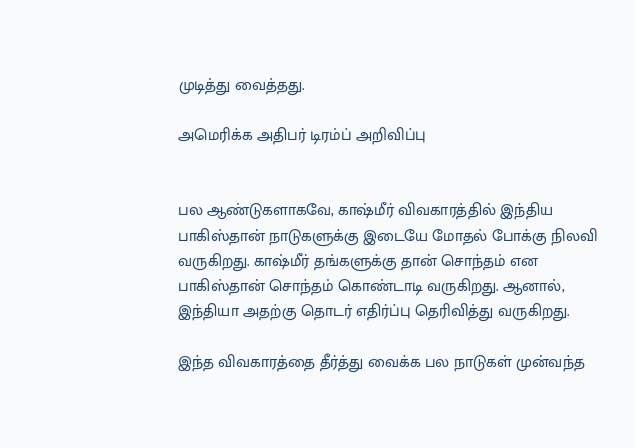முடித்து வைத்தது.

அமெரிக்க அதிபர் டிரம்ப் அறிவிப்பு


பல ஆண்டுகளாகவே, காஷ்மீர் விவகாரத்தில் இந்திய பாகிஸ்தான் நாடுகளுக்கு இடையே மோதல் போக்கு நிலவி வருகிறது. காஷ்மீர் தங்களுக்கு தான் சொந்தம் என  பாகிஸ்தான் சொந்தம் கொண்டாடி வருகிறது. ஆனால், இந்தியா அதற்கு தொடர் எதிர்ப்பு தெரிவித்து வருகிறது.

இந்த விவகாரத்தை தீர்த்து வைக்க பல நாடுகள் முன்வந்த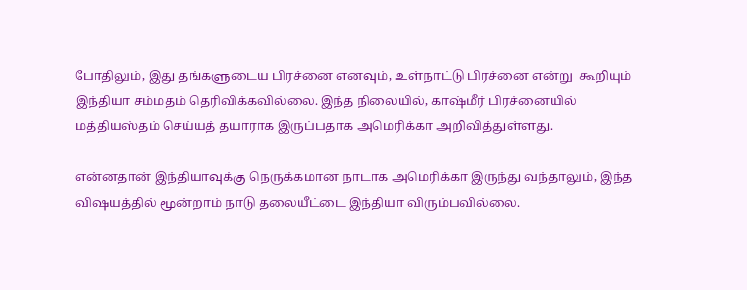போதிலும், இது தங்களுடைய பிரச்னை எனவும், உள்நாட்டு பிரச்னை என்று  கூறியும் இந்தியா சம்மதம் தெரிவிக்கவில்லை. இந்த நிலையில், காஷ்மீர் பிரச்னையில் மத்தியஸ்தம் செய்யத் தயாராக இருப்பதாக அமெரிக்கா அறிவித்துள்ளது.

என்னதான் இந்தியாவுக்கு நெருக்கமான நாடாக அமெரிக்கா இருந்து வந்தாலும், இந்த விஷயத்தில் மூன்றாம் நாடு தலையீட்டை இந்தியா விரும்பவில்லை.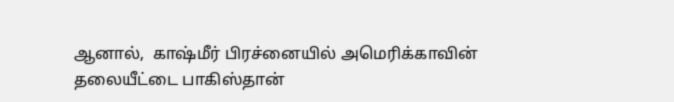ஆனால்,  காஷ்மீர் பிரச்னையில் அமெரிக்காவின் தலையீட்டை பாகிஸ்தான்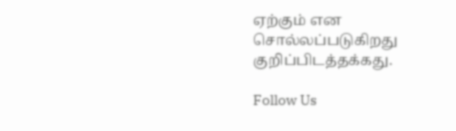ஏற்கும் என சொல்லப்படுகிறது குறிப்பிடத்தக்கது.

Follow Us